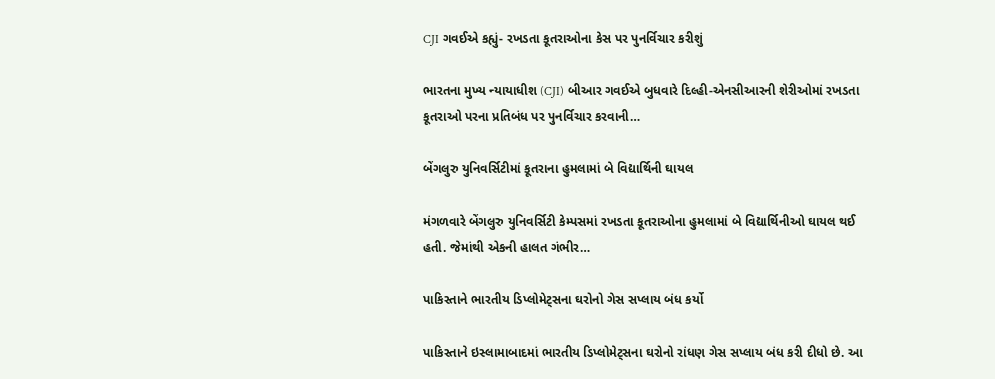CJI ગવઈએ કહ્યું- રખડતા કૂતરાઓના કેસ પર પુનર્વિચાર કરીશું

ભારતના મુખ્ય ન્યાયાધીશ (CJI) બીઆર ગવઈએ બુધવારે દિલ્હી-એનસીઆરની શેરીઓમાં રખડતા કૂતરાઓ પરના પ્રતિબંધ પર પુનર્વિચાર કરવાની…

બેંગલુરુ યુનિવર્સિટીમાં કૂતરાના હુમલામાં બે વિદ્યાર્થિની ઘાયલ

મંગળવારે બેંગલુરુ યુનિવર્સિટી કેમ્પસમાં રખડતા કૂતરાઓના હુમલામાં બે વિદ્યાર્થિનીઓ ઘાયલ થઈ હતી. જેમાંથી એકની હાલત ગંભીર…

પાકિસ્તાને ભારતીય ડિપ્લોમેટ્સના ઘરોનો ગેસ સપ્લાય બંધ કર્યો

પાકિસ્તાને ઇસ્લામાબાદમાં ભારતીય ડિપ્લોમેટ્સના ઘરોનો રાંધણ ગેસ સપ્લાય બંધ કરી દીધો છે. આ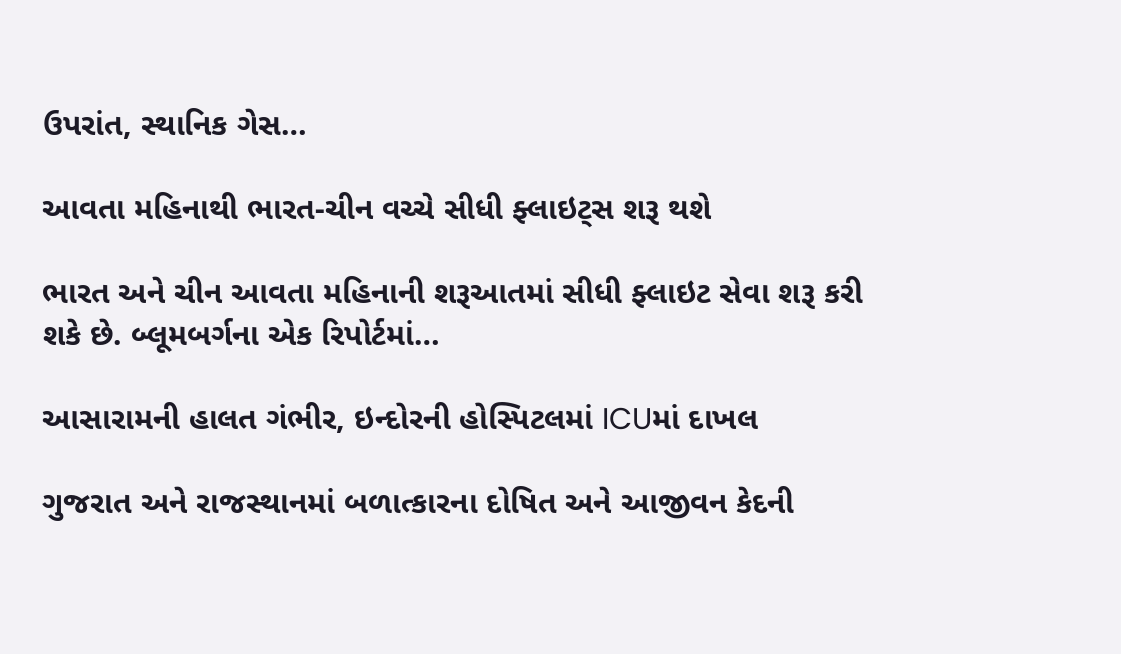ઉપરાંત, સ્થાનિક ગેસ…

આવતા મહિનાથી ભારત-ચીન વચ્ચે સીધી ફ્લાઇટ્સ શરૂ થશે

ભારત અને ચીન આવતા મહિનાની શરૂઆતમાં સીધી ફ્લાઇટ સેવા શરૂ કરી શકે છે. બ્લૂમબર્ગના એક રિપોર્ટમાં…

આસારામની હાલત ગંભીર, ઇન્દોરની હોસ્પિટલમાં ICUમાં દાખલ

ગુજરાત અને રાજસ્થાનમાં બળાત્કારના દોષિત અને આજીવન કેદની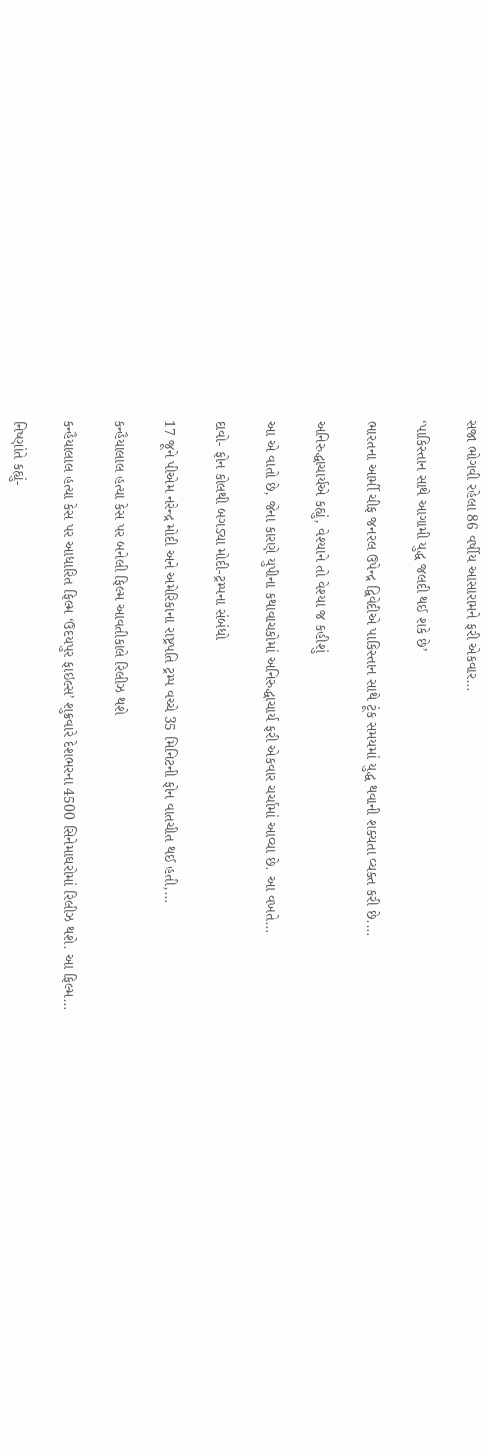સજા ભોગવી રહેલા 86 વર્ષીય આસારામને ફરી એકવાર…

‘પાકિસ્તાન સાથે આગામી યુદ્ધ જલદી થઈ શકે છે’

ભારતના આર્મી ચીફ જનરલ ઉપેન્દ્ર દ્વિવેદીએ પાકિસ્તાન સાથે ટૂંક સમયમાં યુદ્ધ થવાની શક્યતા વ્યક્ત કરી છે.…

અનિરુદ્ધાચાર્યએ કહ્યું, વેશ્યાને તો વેશ્યા જ કહીશું

આ એ વાતો છે, જેના કારણે યુપીના કથાવાચકોમાં અનિરુદ્ધાચાર્ય ફરી એકવાર ચર્ચામાં આવ્યા છે. આ વખતે…

દાવો- ફોન કોલથી બગડ્યા મોદી-ટ્રમ્પના સંબંધો

17 જૂને પીએમ નરેન્દ્ર મોદી અને અમેરિકાના રાષ્ટ્રપતિ ટ્રમ્પ વચ્ચે 35 મિનિટની ફોન વાતચીત થઈ હતી,…

કન્હૈયાલાલ હત્યા કેસ પર બનેલી ફિલ્મ આવતીકાલે રિલીઝ થશે

કન્હૈયાલાલ હત્યા કેસ પર આધારિત ફિલ્મ ‘ઉદયપુર ફાઇલ્સ’ શુક્રવારે દેશભરના 4500 સિનેમાઘરોમાં રિલીઝ થશે. આ ફિલ્મ…

નિષ્ણાંતે કહ્યું-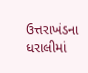ઉત્તરાખંડના ધરાલીમાં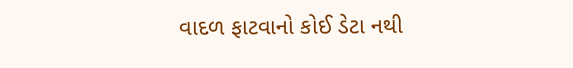વાદળ ફાટવાનો કોઈ ડેટા નથી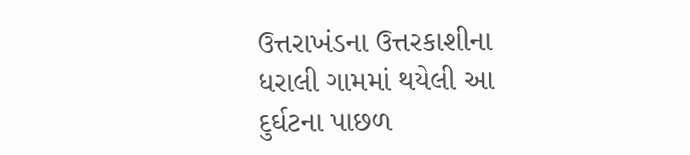ઉત્તરાખંડના ઉત્તરકાશીના ધરાલી ગામમાં થયેલી આ દુર્ઘટના પાછળ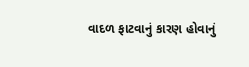વાદળ ફાટવાનું કારણ હોવાનું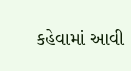કહેવામાં આવી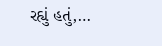રહ્યું હતું,…